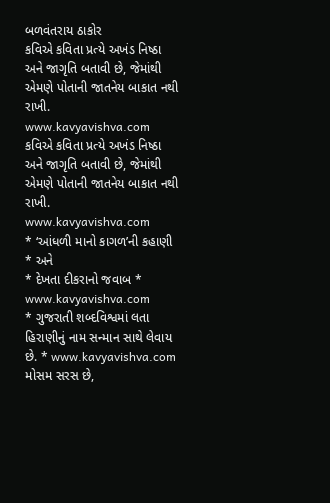બળવંતરાય ઠાકોર
કવિએ કવિતા પ્રત્યે અખંડ નિષ્ઠા અને જાગૃતિ બતાવી છે, જેમાંથી એમણે પોતાની જાતનેય બાકાત નથી રાખી.
www.kavyavishva.com
કવિએ કવિતા પ્રત્યે અખંડ નિષ્ઠા અને જાગૃતિ બતાવી છે, જેમાંથી એમણે પોતાની જાતનેય બાકાત નથી રાખી.
www.kavyavishva.com
* ‘આંધળી માનો કાગળ’ની કહાણી * અને
* દેખતા દીકરાનો જવાબ *
www.kavyavishva.com
* ગુજરાતી શબ્દવિશ્વમાં લતા હિરાણીનું નામ સન્માન સાથે લેવાય છે. * www.kavyavishva.com
મોસમ સરસ છે,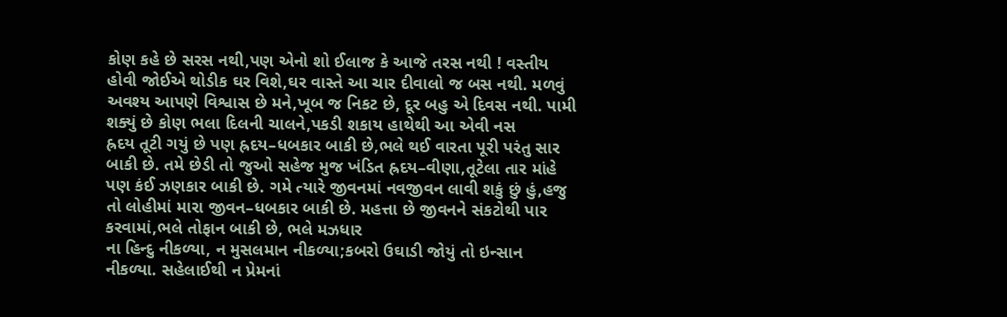કોણ કહે છે સરસ નથી,પણ એનો શો ઈલાજ કે આજે તરસ નથી ! વસ્તીય હોવી જોઈએ થોડીક ઘર વિશે,ઘર વાસ્તે આ ચાર દીવાલો જ બસ નથી. મળવું અવશ્ય આપણે વિશ્વાસ છે મને,ખૂબ જ નિકટ છે, દૂર બહુ એ દિવસ નથી. પામી શક્યું છે કોણ ભલા દિલની ચાલને,પકડી શકાય હાથેથી આ એવી નસ
હ્રદય તૂટી ગયું છે પણ હ્રદય–ધબકાર બાકી છે,ભલે થઈ વારતા પૂરી પરંતુ સાર બાકી છે. તમે છેડી તો જુઓ સહેજ મુજ ખંડિત હ્રદય–વીણા,તૂટેલા તાર માંહે પણ કંઈ ઝણકાર બાકી છે. ગમે ત્યારે જીવનમાં નવજીવન લાવી શકું છું હું,હજુ તો લોહીમાં મારા જીવન–ધબકાર બાકી છે. મહત્તા છે જીવનને સંકટોથી પાર કરવામાં,ભલે તોફાન બાકી છે, ભલે મઝધાર
ના હિન્દુ નીકળ્યા, ન મુસલમાન નીકળ્યા;કબરો ઉઘાડી જોયું તો ઇન્સાન નીકળ્યા. સહેલાઈથી ન પ્રેમનાં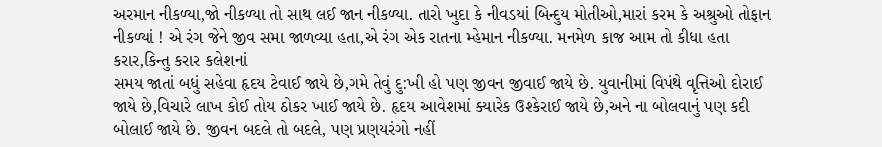અરમાન નીકળ્યા,જો નીકળ્યા તો સાથ લઈ જાન નીકળ્યા. તારો ખુદા કે નીવડયાં બિન્દુય મોતીઓ,મારાં કરમ કે અશ્રુઓ તોફાન નીકળ્યાં ! એ રંગ જેને જીવ સમા જાળવ્યા હતા,એ રંગ એક રાતના મ્હેમાન નીકળ્યા. મનમેળ કાજ આમ તો કીધા હતા કરાર,કિન્તુ કરાર કલેશનાં
સમય જાતાં બધું સહેવા હૃદય ટેવાઈ જાયે છે,ગમે તેવું દુ:ખી હો પણ જીવન જીવાઈ જાયે છે. યુવાનીમાં વિપંથે વૃત્તિઓ દોરાઈ જાયે છે,વિચારે લાખ કોઈ તોય ઠોકર ખાઈ જાયે છે. હૃદય આવેશમાં ક્યારેક ઉશ્કેરાઈ જાયે છે,અને ના બોલવાનું પણ કદી બોલાઈ જાયે છે. જીવન બદલે તો બદલે, પણ પ્રણયરંગો નહીં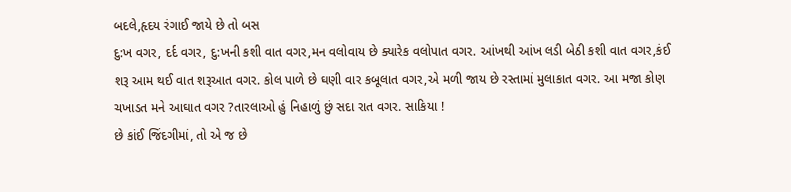બદલે,હૃદય રંગાઈ જાયે છે તો બસ
દુ:ખ વગર, દર્દ વગર, દુ:ખની કશી વાત વગર,મન વલોવાય છે ક્યારેક વલોપાત વગર. આંખથી આંખ લડી બેઠી કશી વાત વગર,કંઈ શરૂ આમ થઈ વાત શરૂઆત વગર. કોલ પાળે છે ઘણી વાર કબૂલાત વગર,એ મળી જાય છે રસ્તામાં મુલાકાત વગર. આ મજા કોણ ચખાડત મને આઘાત વગર ?તારલાઓ હું નિહાળું છું સદા રાત વગર. સાકિયા !
છે કાંઈ જિંદગીમાં, તો એ જ છે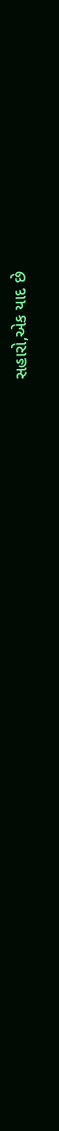સહારો,એક યાદ છે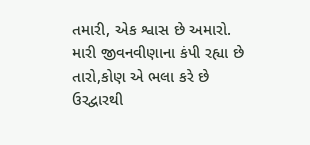તમારી, એક શ્વાસ છે અમારો. મારી જીવનવીણાના કંપી રહ્યા છે તારો,કોણ એ ભલા કરે છે ઉરદ્વારથી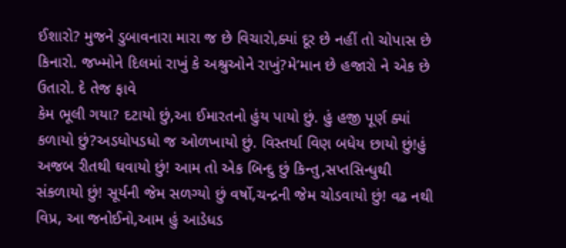ઈશારો? મુજને ડુબાવનારા મારા જ છે વિચારો,ક્યાં દૂર છે નહીં તો ચોપાસ છે કિનારો. જખ્મોને દિલમાં રાખું કે અશ્રુઓને રાખું?મે’માન છે હજારો ને એક છે ઉતારો. દે તેજ ફાવે
કેમ ભૂલી ગયા? દટાયો છું,આ ઈમારતનો હુંય પાયો છું. હું હજી પૂર્ણ ક્યાં કળાયો છું?અડધોપડધો જ ઓળખાયો છું. વિસ્તર્યા વિણ બધેય છાયો છું!હું અજબ રીતથી ઘવાયો છું! આમ તો એક બિન્દુ છું કિન્તુ,સપ્તસિન્ધુથી સંકળાયો છું! સૂર્યની જેમ સળગ્યો છું વર્ષો,ચન્દ્રની જેમ ચોડવાયો છું! વઢ નથી વિપ્ર, આ જનોઈનો,આમ હું આડેધડ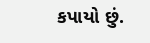કપાયો છું.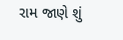રામ જાણે શું